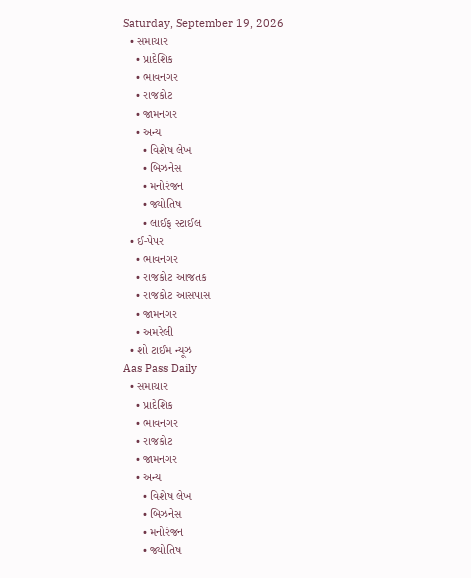Saturday, September 19, 2026
  • સમાચાર
    • પ્રાદેશિક
    • ભાવનગર
    • રાજકોટ
    • જામનગર
    • અન્ય
      • વિશેષ લેખ
      • બિઝનેસ
      • મનોરંજન
      • જ્યોતિષ
      • લાઈફ સ્ટાઈલ
  • ઈ-પેપર
    • ભાવનગર
    • રાજકોટ આજતક
    • રાજકોટ આસપાસ
    • જામનગર
    • અમરેલી
  • શો ટાઈમ ન્યૂઝ
Aas Pass Daily
  • સમાચાર
    • પ્રાદેશિક
    • ભાવનગર
    • રાજકોટ
    • જામનગર
    • અન્ય
      • વિશેષ લેખ
      • બિઝનેસ
      • મનોરંજન
      • જ્યોતિષ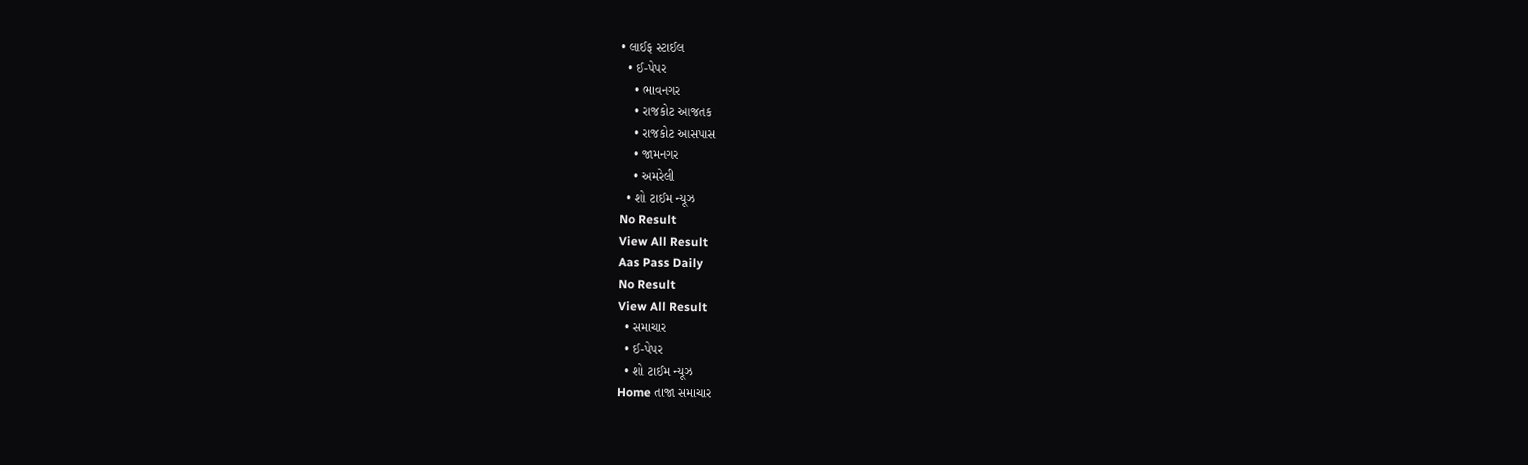• લાઈફ સ્ટાઈલ
  • ઈ-પેપર
    • ભાવનગર
    • રાજકોટ આજતક
    • રાજકોટ આસપાસ
    • જામનગર
    • અમરેલી
  • શો ટાઈમ ન્યૂઝ
No Result
View All Result
Aas Pass Daily
No Result
View All Result
  • સમાચાર
  • ઈ-પેપર
  • શો ટાઈમ ન્યૂઝ
Home તાજા સમાચાર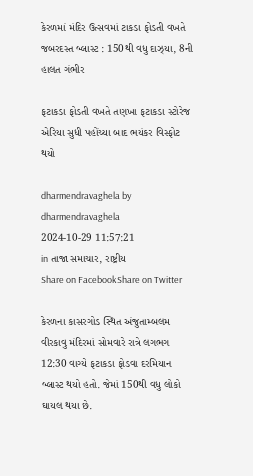કેરળમાં મંદિર ઉત્સવમાં ટાકડા ફોડતી વખતે જબરદસ્ત બ્લાસ્ટ : 150થી વધુ દાઝ્યા, 8ની હાલત ગંભીર

ફટાકડા ફોડતી વખતે તણખા ફટાકડા સ્ટોરેજ એરિયા સુધી પહોંચ્યા બાદ ભયંકર વિસ્ફોટ થયો

dharmendravaghela by dharmendravaghela
2024-10-29 11:57:21
in તાજા સમાચાર, રાષ્ટ્રીય
Share on FacebookShare on Twitter

કેરળના કાસરગોડ સ્થિત અંજુતામ્બલમ વીરકાવુ મંદિરમાં સોમવારે રાત્રે લગભગ 12:30 વાગ્યે ફટાકડા ફોડવા દરમિયાન બ્લાસ્ટ થયો હતો. જેમાં 150થી વધુ લોકો ઘાયલ થયા છે.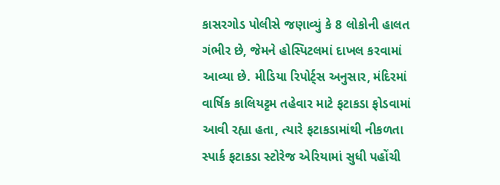કાસરગોડ પોલીસે જણાવ્યું કે 8 લોકોની હાલત ગંભીર છે, જેમને હોસ્પિટલમાં દાખલ કરવામાં આવ્યા છે. મીડિયા રિપોર્ટ્સ અનુસાર, મંદિરમાં વાર્ષિક કાલિયટ્ટમ તહેવાર માટે ફટાકડા ફોડવામાં આવી રહ્યા હતા, ત્યારે ફટાકડામાંથી નીકળતા સ્પાર્ક ફટાકડા સ્ટોરેજ એરિયામાં સુધી પહોંચી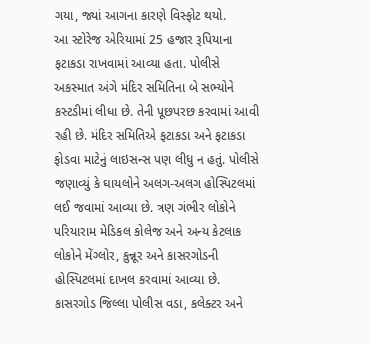ગયા, જ્યાં આગના કારણે વિસ્ફોટ થયો.
આ સ્ટોરેજ એરિયામાં 25 હજાર રૂપિયાના ફટાકડા રાખવામાં આવ્યા હતા. પોલીસે અકસ્માત અંગે મંદિર સમિતિના બે સભ્યોને કસ્ટડીમાં લીધા છે. તેની પૂછપરછ કરવામાં આવી રહી છે. મંદિર સમિતિએ ફટાકડા અને ફટાકડા ફોડવા માટેનું લાઇસન્સ પણ લીધુ ન હતું. પોલીસે જણાવ્યું કે ઘાયલોને અલગ-અલગ હોસ્પિટલમાં લઈ જવામાં આવ્યા છે. ત્રણ ગંભીર લોકોને પરિયારામ મેડિકલ કોલેજ અને અન્ય કેટલાક લોકોને મેંગ્લોર, કુન્નૂર અને કાસરગોડની હોસ્પિટલમાં દાખલ કરવામાં આવ્યા છે. કાસરગોડ જિલ્લા પોલીસ વડા, કલેક્ટર અને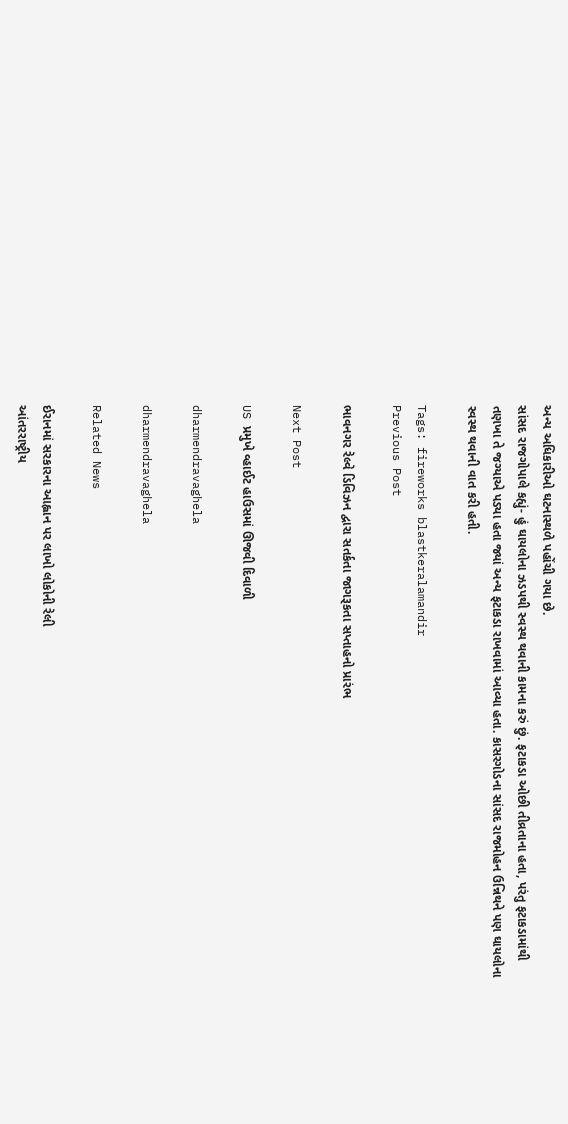અન્ય અધિકારીઓ ઘટનાસ્થળે પહોંચી ગયા છે.
સાંસદ રાજગોપાલે કહ્યું- હું ઘાયલોના ઝડપથી સ્વસ્થ થવાની કામના કરું છું. ફટાકડા ઓછી તીવ્રતાના હતા, પરંતુ ફટાકડામાંથી તણખા તે જગ્યાએ પડ્યા હતા જ્યાં અન્ય ફટાકડા રાખવામાં આવ્યા હતા. કાસરગોડના સાંસદ રાજમોહન ઉન્નિથને પણ ઘાયલોના સ્વસ્થ થવાની વાત કરી હતી.

Tags: fireworks blastkeralamandir
Previous Post

ભાવનગર રેલ્વે ડિવિઝન દ્વારા સતર્કતા જાગરૂકતા સપ્તાહનો પ્રારંભ

Next Post

US પ્રમુખે વ્હાઈટ હાઉસમાં ઊજવી દિવાળી

dharmendravaghela

dharmendravaghela

Related News

ઈરાનમાં સરકારના આહ્વાન પર લાખો લોકોની રેલી
આંતરરાષ્ટ્રીય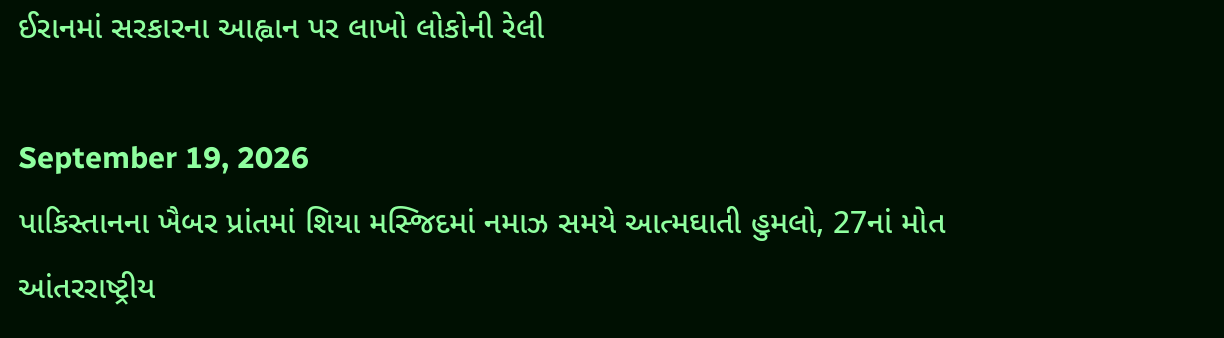ઈરાનમાં સરકારના આહ્વાન પર લાખો લોકોની રેલી

September 19, 2026
પાકિસ્તાનના ખૈબર પ્રાંતમાં શિયા મસ્જિદમાં નમાઝ સમયે આત્મઘાતી હુમલો, 27નાં મોત
આંતરરાષ્ટ્રીય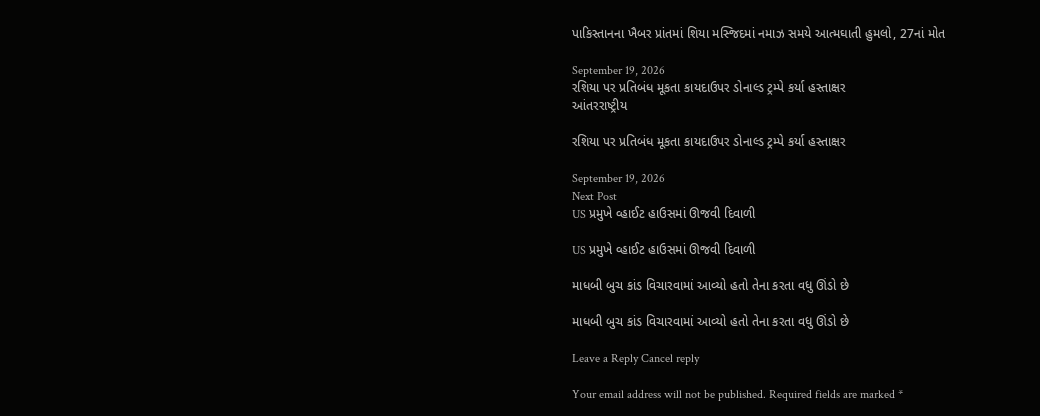પાકિસ્તાનના ખૈબર પ્રાંતમાં શિયા મસ્જિદમાં નમાઝ સમયે આત્મઘાતી હુમલો, 27નાં મોત

September 19, 2026
રશિયા પર પ્રતિબંધ મૂકતા કાયદાઉપર ડોનાલ્ડ ટ્રમ્પે કર્યા હસ્તાક્ષર
આંતરરાષ્ટ્રીય

રશિયા પર પ્રતિબંધ મૂકતા કાયદાઉપર ડોનાલ્ડ ટ્રમ્પે કર્યા હસ્તાક્ષર

September 19, 2026
Next Post
US પ્રમુખે વ્હાઈટ હાઉસમાં ઊજવી દિવાળી

US પ્રમુખે વ્હાઈટ હાઉસમાં ઊજવી દિવાળી

માધબી બુચ કાંડ વિચારવામાં આવ્યો હતો તેના કરતા વધુ ઊંડો છે

માધબી બુચ કાંડ વિચારવામાં આવ્યો હતો તેના કરતા વધુ ઊંડો છે

Leave a Reply Cancel reply

Your email address will not be published. Required fields are marked *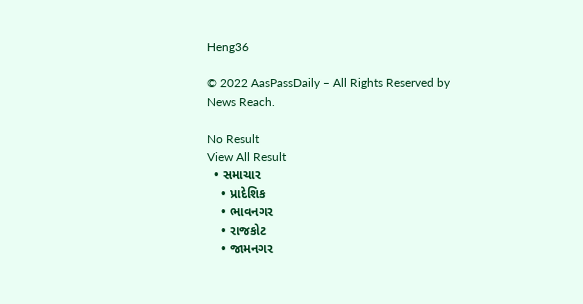Heng36

© 2022 AasPassDaily – All Rights Reserved by News Reach.

No Result
View All Result
  • સમાચાર
    • પ્રાદેશિક
    • ભાવનગર
    • રાજકોટ
    • જામનગર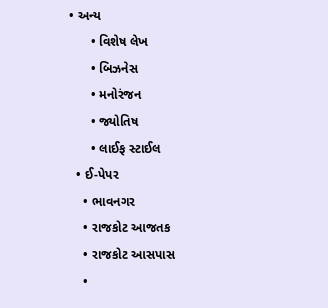• અન્ય
      • વિશેષ લેખ
      • બિઝનેસ
      • મનોરંજન
      • જ્યોતિષ
      • લાઈફ સ્ટાઈલ
  • ઈ-પેપર
    • ભાવનગર
    • રાજકોટ આજતક
    • રાજકોટ આસપાસ
    •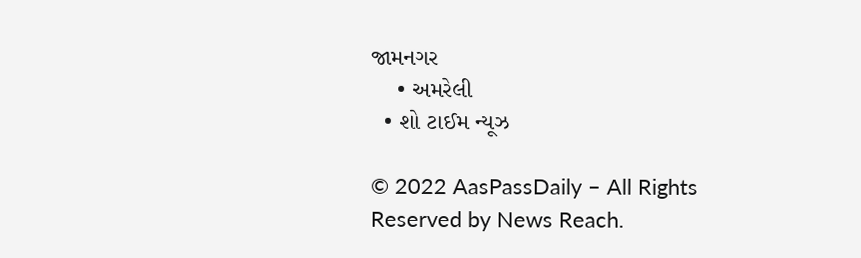જામનગર
    • અમરેલી
  • શો ટાઈમ ન્યૂઝ

© 2022 AasPassDaily – All Rights Reserved by News Reach.